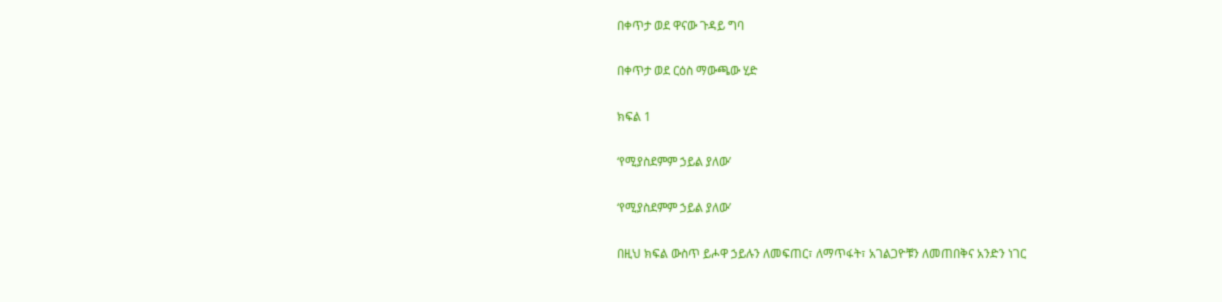በቀጥታ ወደ ዋናው ጉዳይ ግባ

በቀጥታ ወደ ርዕስ ማውጫው ሂድ

ክፍል 1

‘የሚያስደምም ኃይል ያለው’

‘የሚያስደምም ኃይል ያለው’

በዚህ ክፍል ውስጥ ይሖዋ ኃይሉን ለመፍጠር፣ ለማጥፋት፣ አገልጋዮቹን ለመጠበቅና አንድን ነገር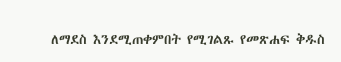ለማደስ እንደሚጠቀምበት የሚገልጹ የመጽሐፍ ቅዱስ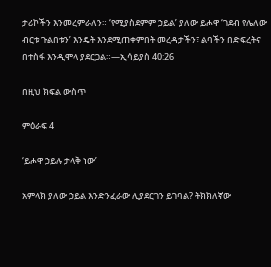ታሪኮችን እንመረምራለን። ‘የሚያስደምም ኃይል’ ያለው ይሖዋ ‘ገደብ የሌለው ብርቱ ጉልበቱን’ እንዴት እንደሚጠቀምበት መረዳታችን፣ ልባችን በድፍረትና በተስፋ እንዲሞላ ያደርጋል።—ኢሳይያስ 40:26

በዚህ ክፍል ውስጥ

ምዕራፍ 4

‘ይሖዋ ኃይሉ ታላቅ ነው’

አምላክ ያለው ኃይል እንድንፈራው ሊያደርገን ይገባል? ትክክለኛው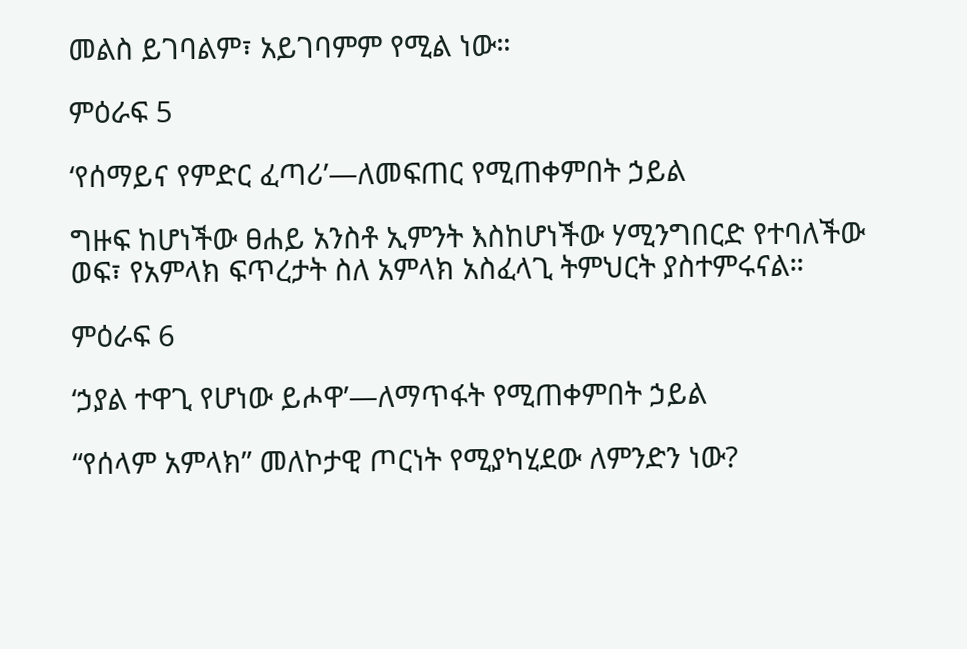መልስ ይገባልም፣ አይገባምም የሚል ነው።

ምዕራፍ 5

‘የሰማይና የምድር ፈጣሪ’—ለመፍጠር የሚጠቀምበት ኃይል

ግዙፍ ከሆነችው ፀሐይ አንስቶ ኢምንት እስከሆነችው ሃሚንግበርድ የተባለችው ወፍ፣ የአምላክ ፍጥረታት ስለ አምላክ አስፈላጊ ትምህርት ያስተምሩናል።

ምዕራፍ 6

‘ኃያል ተዋጊ የሆነው ይሖዋ’—ለማጥፋት የሚጠቀምበት ኃይል

“የሰላም አምላክ” መለኮታዊ ጦርነት የሚያካሂደው ለምንድን ነው?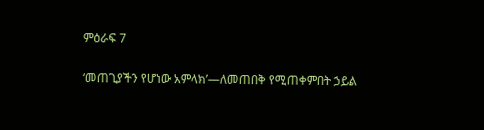ምዕራፍ 7

‘መጠጊያችን የሆነው አምላክ’—ለመጠበቅ የሚጠቀምበት ኃይል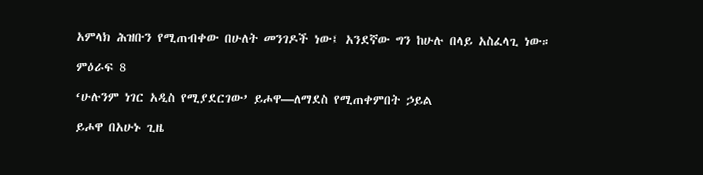አምላክ ሕዝቡን የሚጠብቀው በሁለት መንገዶች ነው፤ አንደኛው ግን ከሁሉ በላይ አስፈላጊ ነው።

ምዕራፍ 8

‘ሁሉንም ነገር አዲስ የሚያደርገው’ ይሖዋ—ለማደስ የሚጠቀምበት ኃይል

ይሖዋ በአሁኑ ጊዜ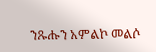ንጹሑን አምልኮ መልሶ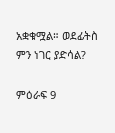አቋቁሟል። ወደፊትስ ምን ነገር ያድሳል?

ምዕራፍ 9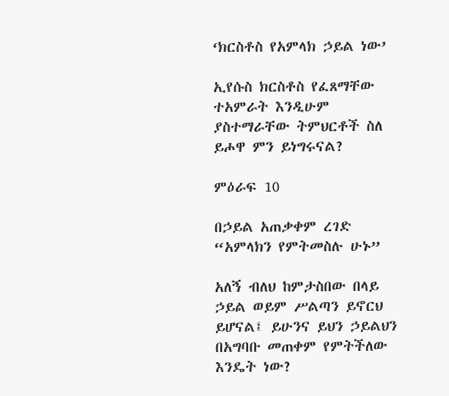‘ክርስቶስ የአምላክ ኃይል ነው’

ኢየሱስ ክርስቶስ የፈጸማቸው ተአምራት እንዲሁም ያስተማራቸው ትምህርቶች ስለ ይሖዋ ምን ይነግሩናል?

ምዕራፍ 10

በኃይል አጠቃቀም ረገድ “አምላክን የምትመስሉ ሁኑ”

አለኝ ብለህ ከምታስበው በላይ ኃይል ወይም ሥልጣን ይኖርህ ይሆናል፤ ይሁንና ይህን ኃይልህን በአግባቡ መጠቀም የምትችለው እንዴት ነው?